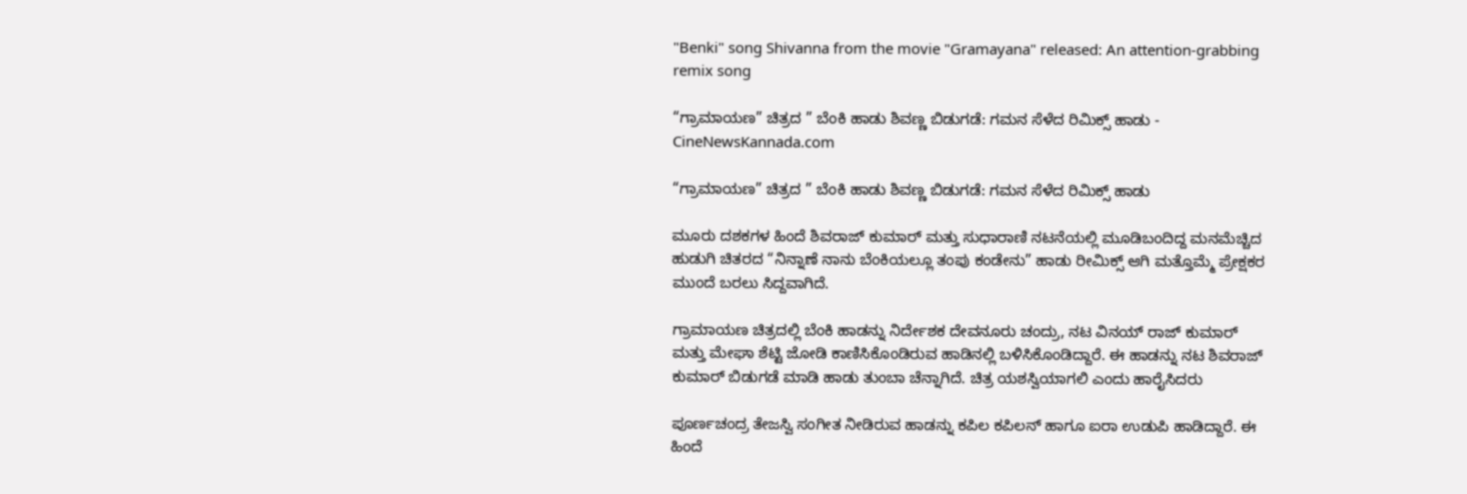"Benki" song Shivanna from the movie "Gramayana" released: An attention-grabbing remix song

“ಗ್ರಾಮಾಯಣ” ಚಿತ್ರದ ” ಬೆಂಕಿ ಹಾಡು ಶಿವಣ್ಣ ಬಿಡುಗಡೆ: ಗಮನ ಸೆಳೆದ ರಿಮಿಕ್ಸ್ ಹಾಡು - CineNewsKannada.com

“ಗ್ರಾಮಾಯಣ” ಚಿತ್ರದ ” ಬೆಂಕಿ ಹಾಡು ಶಿವಣ್ಣ ಬಿಡುಗಡೆ: ಗಮನ ಸೆಳೆದ ರಿಮಿಕ್ಸ್ ಹಾಡು

ಮೂರು ದಶಕಗಳ ಹಿಂದೆ ಶಿವರಾಜ್ ಕುಮಾರ್ ಮತ್ತು ಸುಧಾರಾಣಿ ನಟನೆಯಲ್ಲಿ ಮೂಡಿಬಂದಿದ್ದ ಮನಮೆಚ್ಚಿದ ಹುಡುಗಿ ಚಿತರದ “ನಿನ್ನಾಣೆ ನಾನು ಬೆಂಕಿಯಲ್ಲೂ ತಂಪು ಕಂಡೇನು” ಹಾಡು ರೀಮಿಕ್ಸ್ ಆಗಿ ಮತ್ತೊಮ್ಮೆ ಪ್ರೇಕ್ಷಕರ ಮುಂದೆ ಬರಲು ಸಿದ್ದವಾಗಿದೆ.

ಗ್ರಾಮಾಯಣ ಚಿತ್ರದಲ್ಲಿ ಬೆಂಕಿ ಹಾಡನ್ನು ನಿರ್ದೇಶಕ ದೇವನೂರು ಚಂದ್ರು, ನಟ ವಿನಯ್ ರಾಜ್ ಕುಮಾರ್ ಮತ್ತು ಮೇಘಾ ಶೆಟ್ಟಿ ಜೋಡಿ ಕಾಣಿಸಿಕೊಂಡಿರುವ ಹಾಡಿನಲ್ಲಿ ಬಳಿಸಿಕೊಂಡಿದ್ದಾರೆ. ಈ ಹಾಡನ್ನು ನಟ ಶಿವರಾಜ್ ಕುಮಾರ್ ಬಿಡುಗಡೆ ಮಾಡಿ ಹಾಡು ತುಂಬಾ ಚೆನ್ನಾಗಿದೆ. ಚಿತ್ರ ಯಶಸ್ವಿಯಾಗಲಿ ಎಂದು ಹಾರೈಸಿದರು

ಪೂರ್ಣಚಂದ್ರ ತೇಜಸ್ವಿ ಸಂಗೀತ ನೀಡಿರುವ ಹಾಡನ್ನು ಕಪಿಲ ಕಪಿಲನ್ ಹಾಗೂ ಐರಾ ಉಡುಪಿ ಹಾಡಿದ್ದಾರೆ. ಈ ಹಿಂದೆ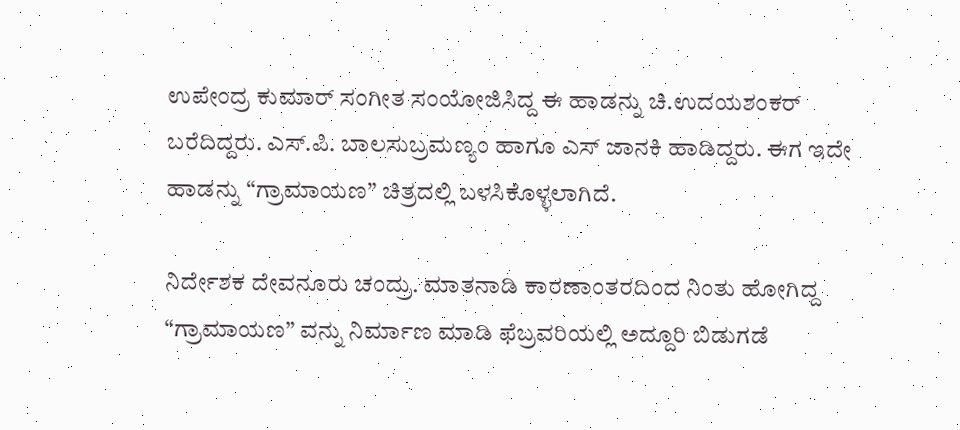ಉಪೇಂದ್ರ ಕುಮಾರ್ ಸಂಗೀತ ಸಂಯೋಜಿಸಿದ್ದ ಈ ಹಾಡನ್ನು ಚಿ.ಉದಯಶಂಕರ್ ಬರೆದಿದ್ದರು. ಎಸ್.ಪಿ. ಬಾಲಸುಬ್ರಮಣ್ಯಂ ಹಾಗೂ ಎಸ್ ಜಾನಕಿ ಹಾಡಿದ್ದರು. ಈಗ ಇದೇ ಹಾಡನ್ನು “ಗ್ರಾಮಾಯಣ” ಚಿತ್ರದಲ್ಲಿ ಬಳಸಿಕೊಳ್ಳಲಾಗಿದೆ.

ನಿರ್ದೇಶಕ ದೇವನೂರು ಚಂದ್ರು. ಮಾತನಾಡಿ ಕಾರಣಾಂತರದಿಂದ ನಿಂತು ಹೋಗಿದ್ದ “ಗ್ರಾಮಾಯಣ” ವನ್ನು ನಿರ್ಮಾಣ ಮಾಡಿ ಫೆಬ್ರವರಿಯಲ್ಲಿ ಅದ್ದೂರಿ ಬಿಡುಗಡೆ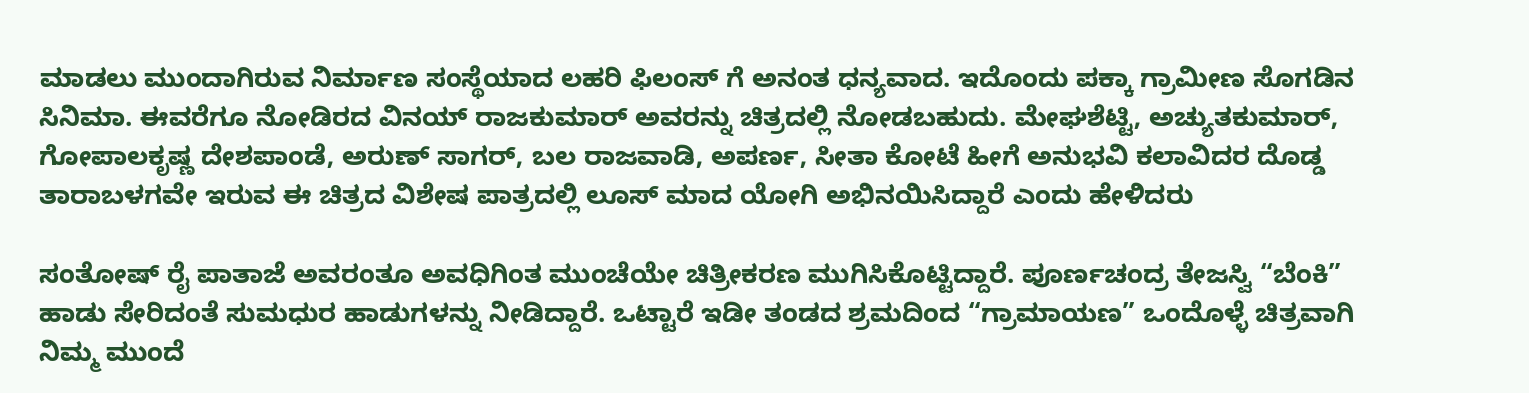ಮಾಡಲು ಮುಂದಾಗಿರುವ ನಿರ್ಮಾಣ ಸಂಸ್ಥೆಯಾದ ಲಹರಿ ಫಿಲಂಸ್ ಗೆ ಅನಂತ ಧನ್ಯವಾದ. ಇದೊಂದು ಪಕ್ಕಾ ಗ್ರಾಮೀಣ ಸೊಗಡಿನ ಸಿನಿಮಾ. ಈವರೆಗೂ ನೋಡಿರದ ವಿನಯ್ ರಾಜಕುಮಾರ್ ಅವರನ್ನು ಚಿತ್ರದಲ್ಲಿ ನೋಡಬಹುದು. ಮೇಘಶೆಟ್ಟಿ, ಅಚ್ಯುತಕುಮಾರ್, ಗೋಪಾಲಕೃಷ್ಣ ದೇಶಪಾಂಡೆ, ಅರುಣ್ ಸಾಗರ್, ಬಲ ರಾಜವಾಡಿ, ಅಪರ್ಣ, ಸೀತಾ ಕೋಟೆ ಹೀಗೆ ಅನುಭವಿ ಕಲಾವಿದರ ದೊಡ್ಡ ತಾರಾಬಳಗವೇ ಇರುವ ಈ ಚಿತ್ರದ ವಿಶೇಷ ಪಾತ್ರದಲ್ಲಿ ಲೂಸ್ ಮಾದ ಯೋಗಿ ಅಭಿನಯಿಸಿದ್ದಾರೆ ಎಂದು ಹೇಳಿದರು

ಸಂತೋಷ್ ರೈ ಪಾತಾಜೆ ಅವರಂತೂ ಅವಧಿಗಿಂತ ಮುಂಚೆಯೇ ಚಿತ್ರೀಕರಣ ಮುಗಿಸಿಕೊಟ್ಟಿದ್ದಾರೆ. ಪೂರ್ಣಚಂದ್ರ ತೇಜಸ್ವಿ “ಬೆಂಕಿ” ಹಾಡು ಸೇರಿದಂತೆ ಸುಮಧುರ ಹಾಡುಗಳನ್ನು ನೀಡಿದ್ದಾರೆ. ಒಟ್ಟಾರೆ ಇಡೀ ತಂಡದ ಶ್ರಮದಿಂದ “ಗ್ರಾಮಾಯಣ” ಒಂದೊಳ್ಳೆ ಚಿತ್ರವಾಗಿ ನಿಮ್ಮ ಮುಂದೆ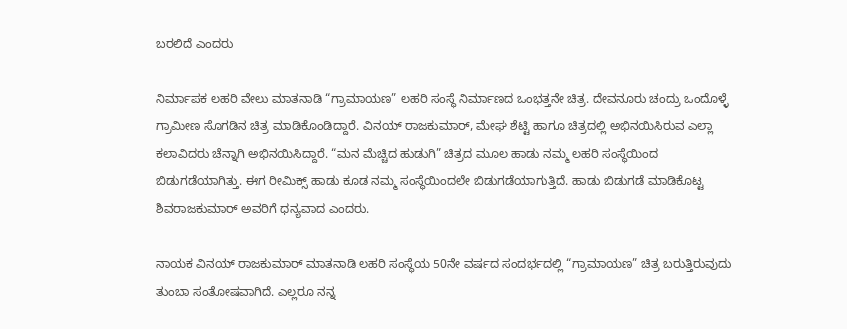ಬರಲಿದೆ ಎಂದರು

ನಿರ್ಮಾಪಕ ಲಹರಿ ವೇಲು ಮಾತನಾಡಿ “ಗ್ರಾಮಾಯಣ” ಲಹರಿ ಸಂಸ್ಥೆ ನಿರ್ಮಾಣದ ಒಂಭತ್ತನೇ ಚಿತ್ರ. ದೇವನೂರು ಚಂದ್ರು ಒಂದೊಳ್ಳೆ ಗ್ರಾಮೀಣ ಸೊಗಡಿನ ಚಿತ್ರ ಮಾಡಿಕೊಂಡಿದ್ದಾರೆ. ವಿನಯ್ ರಾಜಕುಮಾರ್, ಮೇಘ ಶೆಟ್ಟಿ ಹಾಗೂ ಚಿತ್ರದಲ್ಲಿ ಅಭಿನಯಿಸಿರುವ ಎಲ್ಲಾ ಕಲಾವಿದರು ಚೆನ್ನಾಗಿ ಅಭಿನಯಿಸಿದ್ದಾರೆ. “ಮನ ಮೆಚ್ಚಿದ ಹುಡುಗಿ” ಚಿತ್ರದ ಮೂಲ ಹಾಡು ನಮ್ಮ ಲಹರಿ ಸಂಸ್ಥೆಯಿಂದ ಬಿಡುಗಡೆಯಾಗಿತ್ತು. ಈಗ ರೀಮಿಕ್ಸ್ ಹಾಡು ಕೂಡ ನಮ್ಮ ಸಂಸ್ಥೆಯಿಂದಲೇ ಬಿಡುಗಡೆಯಾಗುತ್ತಿದೆ. ಹಾಡು ಬಿಡುಗಡೆ ಮಾಡಿಕೊಟ್ಟ ಶಿವರಾಜಕುಮಾರ್ ಅವರಿಗೆ ಧನ್ಯವಾದ ಎಂದರು.

ನಾಯಕ ವಿನಯ್ ರಾಜಕುಮಾರ್ ಮಾತನಾಡಿ ಲಹರಿ ಸಂಸ್ಥೆಯ 50ನೇ ವರ್ಷದ ಸಂದರ್ಭದಲ್ಲಿ “ಗ್ರಾಮಾಯಣ” ಚಿತ್ರ ಬರುತ್ತಿರುವುದು ತುಂಬಾ ಸಂತೋಷವಾಗಿದೆ. ಎಲ್ಲರೂ ನನ್ನ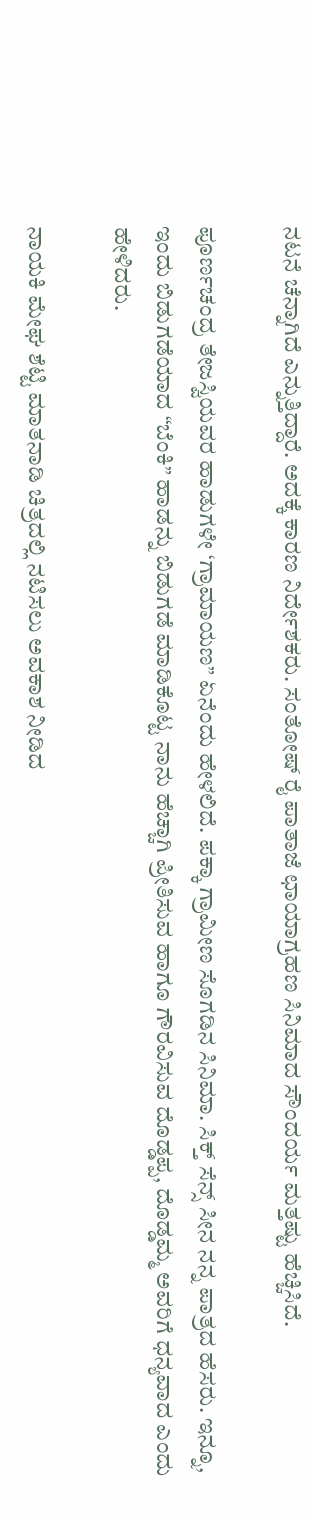ನಟನೆ ಚೆನ್ನಾಗಿದೆ ಎನ್ನುತ್ತಿದ್ದಾರೆ. ಅದಕ್ಕೆ ಕಾರಣ ನಿರ್ದೇಶಕರು. ಸಂತೋಷ್ ರೈ ಪಾತಾಜೆ ಛಾಯಾಗ್ರಹಣ ಸಿನಿಮಾದ ಸೌಂದರ್ಯ ಮತ್ತಷ್ಟು ಹೆಚ್ಚಿಸಿದೆ.

ಪೂರ್ಣಚಂದ್ರ ತೇಜಸ್ವಿಯವರ ಹಾಡುಗಳೇ ‘ಗ್ರಾಮಾಯಣ” ಏನೆಂದು ಹೇಳಲಿದೆ. ಪಕ್ಕಾ ಗ್ರಾಮೀಣ ಸೊಗಡಿನ ಸಿನಿಮಾ. ಸಿಕ್ತ್ ಸೆನ್ಸ್ ಸೀನ ನನ್ನ ಪಾತ್ರದ ಹೆಸರು. ಇನ್ನೂ, ಇಂದು ಬಿಡುಗಡೆಯಾದ “ಬೆಂಕಿ” ಹಾಡನ್ನು ಬಿಡುಗಡೆ ಮಾಡಿಕೊಟ್ಟ ನಾನು ಹೆಚ್ಚಾಗಿ ಪ್ರೀತಿಸುವ ಹಾಗೂ ಗೌರವಿಸುವ ದೊಡ್ಡಪ್ಪ, ದೊಡ್ಡಮ್ಮ ಅವರಿಗೆ ಧನ್ಯವಾದ ಎಂದು ಹೇಳಿದರು.

ನಾಯಕಿ ಮೇಘ ಶೆಟ್ಟಿ ಮಾತನಾಡಿ ಚಿತ್ರದಲ್ಲಿ ನಟಿಸಲು ಅವಕಾಶ ನೀಡಿದ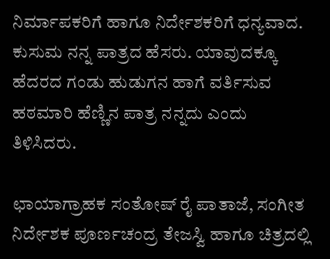ನಿರ್ಮಾಪಕರಿಗೆ ಹಾಗೂ ನಿರ್ದೇಶಕರಿಗೆ ಧನ್ಯವಾದ. ಕುಸುಮ ನನ್ನ ಪಾತ್ರದ ಹೆಸರು. ಯಾವುದಕ್ಕೂ ಹೆದರದ ಗಂಡು ಹುಡುಗನ ಹಾಗೆ ವರ್ತಿಸುವ ಹಠಮಾರಿ ಹೆಣ್ಣಿನ ಪಾತ್ರ ನನ್ನದು ಎಂದು ತಿಳಿಸಿದರು.

ಛಾಯಾಗ್ರಾಹಕ ಸಂತೋಷ್ ರೈ ಪಾತಾಜೆ, ಸಂಗೀತ ನಿರ್ದೇಶಕ ಪೂರ್ಣಚಂದ್ರ ತೇಜಸ್ವಿ ಹಾಗೂ ಚಿತ್ರದಲ್ಲಿ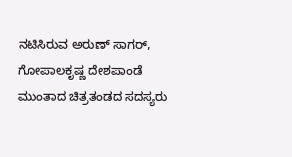ನಟಿಸಿರುವ ಅರುಣ್ ಸಾಗರ್, ಗೋಪಾಲಕೃಷ್ಣ ದೇಶಪಾಂಡೆ ಮುಂತಾದ ಚಿತ್ರತಂಡದ ಸದಸ್ಯರು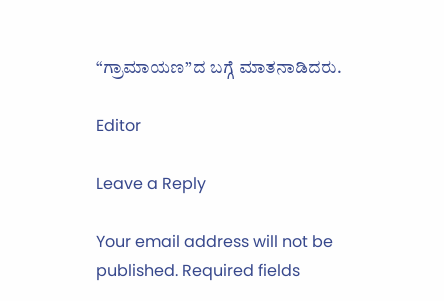“ಗ್ರಾಮಾಯಣ”ದ ಬಗ್ಗೆ ಮಾತನಾಡಿದರು.

Editor

Leave a Reply

Your email address will not be published. Required fields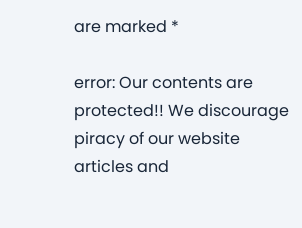are marked *

error: Our contents are protected!! We discourage piracy of our website articles and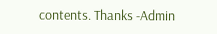contents. Thanks -Admin